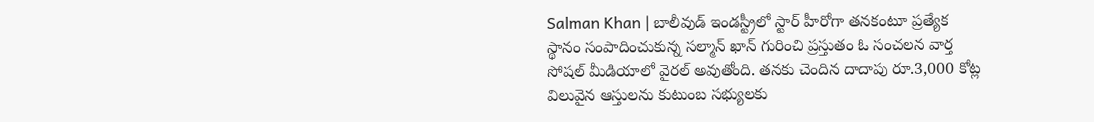Salman Khan | బాలీవుడ్ ఇండస్ట్రీలో స్టార్ హీరోగా తనకంటూ ప్రత్యేక స్థానం సంపాదించుకున్న సల్మాన్ ఖాన్ గురించి ప్రస్తుతం ఓ సంచలన వార్త సోషల్ మీడియాలో వైరల్ అవుతోంది. తనకు చెందిన దాదాపు రూ.3,000 కోట్ల విలువైన ఆస్తులను కుటుంబ సభ్యులకు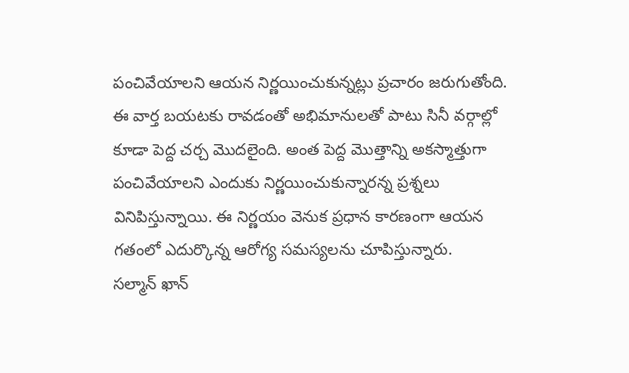పంచివేయాలని ఆయన నిర్ణయించుకున్నట్లు ప్రచారం జరుగుతోంది. ఈ వార్త బయటకు రావడంతో అభిమానులతో పాటు సినీ వర్గాల్లో కూడా పెద్ద చర్చ మొదలైంది. అంత పెద్ద మొత్తాన్ని అకస్మాత్తుగా పంచివేయాలని ఎందుకు నిర్ణయించుకున్నారన్న ప్రశ్నలు వినిపిస్తున్నాయి. ఈ నిర్ణయం వెనుక ప్రధాన కారణంగా ఆయన గతంలో ఎదుర్కొన్న ఆరోగ్య సమస్యలను చూపిస్తున్నారు.
సల్మాన్ ఖాన్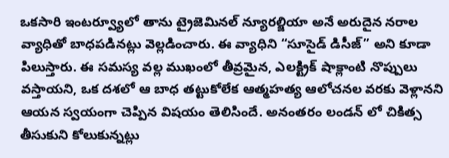ఒకసారి ఇంటర్వ్యూలో తాను ట్రైజెమినల్ న్యూరల్జియా అనే అరుదైన నరాల వ్యాధితో బాధపడినట్లు వెల్లడించారు. ఈ వ్యాధిని “సూసైడ్ డిసీజ్” అని కూడా పిలుస్తారు. ఈ సమస్య వల్ల ముఖంలో తీవ్రమైన, ఎలక్ట్రిక్ షాక్లాంటి నొప్పులు వస్తాయని, ఒక దశలో ఆ బాధ తట్టుకోలేక ఆత్మహత్య ఆలోచనల వరకు వెళ్లానని ఆయన స్వయంగా చెప్పిన విషయం తెలిసిందే. అనంతరం లండన్ లో చికిత్స తీసుకుని కోలుకున్నట్లు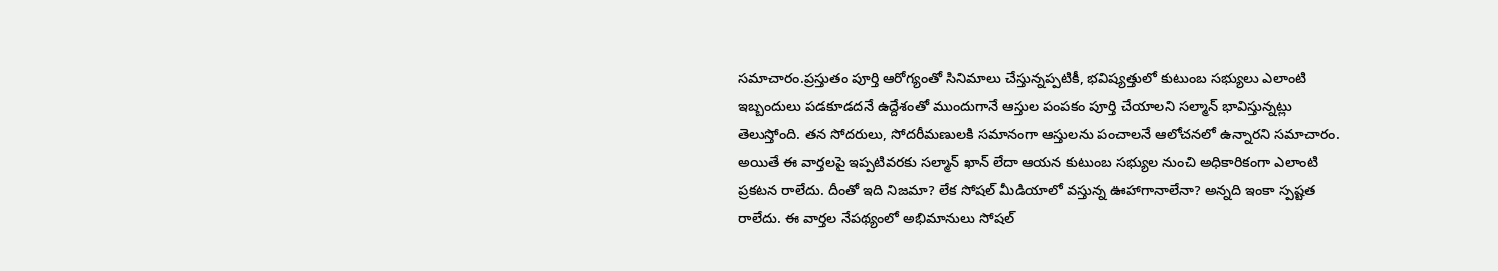సమాచారం.ప్రస్తుతం పూర్తి ఆరోగ్యంతో సినిమాలు చేస్తున్నప్పటికీ, భవిష్యత్తులో కుటుంబ సభ్యులు ఎలాంటి ఇబ్బందులు పడకూడదనే ఉద్దేశంతో ముందుగానే ఆస్తుల పంపకం పూర్తి చేయాలని సల్మాన్ భావిస్తున్నట్లు తెలుస్తోంది. తన సోదరులు, సోదరీమణులకి సమానంగా ఆస్తులను పంచాలనే ఆలోచనలో ఉన్నారని సమాచారం.
అయితే ఈ వార్తలపై ఇప్పటివరకు సల్మాన్ ఖాన్ లేదా ఆయన కుటుంబ సభ్యుల నుంచి అధికారికంగా ఎలాంటి ప్రకటన రాలేదు. దీంతో ఇది నిజమా? లేక సోషల్ మీడియాలో వస్తున్న ఊహాగానాలేనా? అన్నది ఇంకా స్పష్టత రాలేదు. ఈ వార్తల నేపథ్యంలో అభిమానులు సోషల్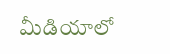మీడియాలో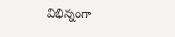విభిన్నంగా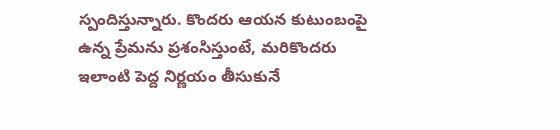స్పందిస్తున్నారు. కొందరు ఆయన కుటుంబంపై ఉన్న ప్రేమను ప్రశంసిస్తుంటే, మరికొందరు ఇలాంటి పెద్ద నిర్ణయం తీసుకునే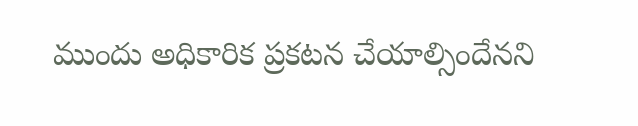ముందు అధికారిక ప్రకటన చేయాల్సిందేనని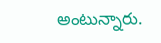అంటున్నారు.